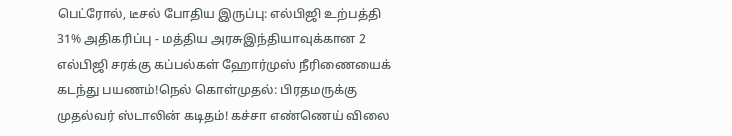பெட்ரோல், டீசல் போதிய இருப்பு: எல்பிஜி உற்பத்தி 31% அதிகரிப்பு - மத்திய அரசுஇந்தியாவுக்கான 2 எல்பிஜி சரக்கு கப்பல்கள் ஹோர்முஸ் நீரிணையைக் கடந்து பயணம்!நெல் கொள்முதல்: பிரதமருக்கு முதல்வர் ஸ்டாலின் கடிதம்! கச்சா எண்ணெய் விலை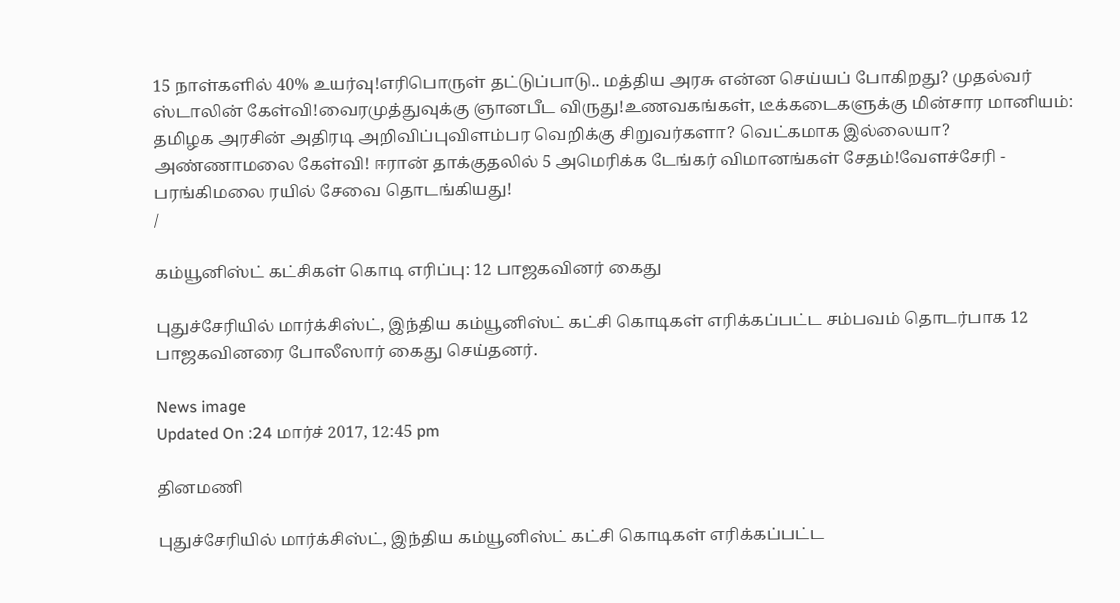15 நாள்களில் 40% உயர்வு!எரிபொருள் தட்டுப்பாடு.. மத்திய அரசு என்ன செய்யப் போகிறது? முதல்வர் ஸ்டாலின் கேள்வி!வைரமுத்துவுக்கு ஞானபீட விருது!உணவகங்கள், டீக்கடைகளுக்கு மின்சார மானியம்: தமிழக அரசின் அதிரடி அறிவிப்புவிளம்பர வெறிக்கு சிறுவர்களா? வெட்கமாக இல்லையா? அண்ணாமலை கேள்வி! ஈரான் தாக்குதலில் 5 அமெரிக்க டேங்கர் விமானங்கள் சேதம்!வேளச்சேரி - பரங்கிமலை ரயில் சேவை தொடங்கியது!
/

கம்யூனிஸ்ட் கட்சிகள் கொடி எரிப்பு: 12 பாஜகவினர் கைது

புதுச்சேரியில் மார்க்சிஸ்ட், இந்திய கம்யூனிஸ்ட் கட்சி கொடிகள் எரிக்கப்பட்ட சம்பவம் தொடர்பாக 12 பாஜகவினரை போலீஸார் கைது செய்தனர்.

News image
Updated On :24 மார்ச் 2017, 12:45 pm

தினமணி

புதுச்சேரியில் மார்க்சிஸ்ட், இந்திய கம்யூனிஸ்ட் கட்சி கொடிகள் எரிக்கப்பட்ட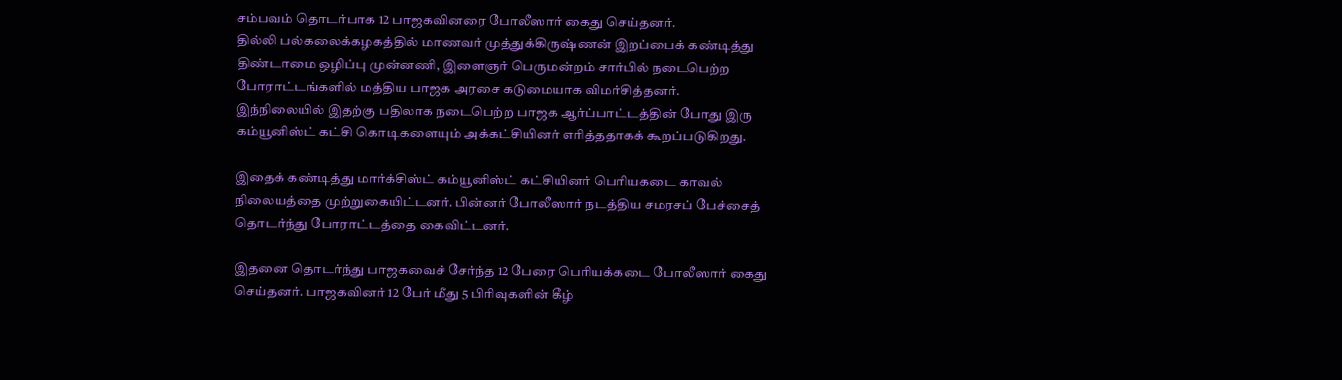சம்பவம் தொடர்பாக 12 பாஜகவினரை போலீஸார் கைது செய்தனர்.
தில்லி பல்கலைக்கழகத்தில் மாணவர் முத்துக்கிருஷ்ணன் இறப்பைக் கண்டித்து திண்டாமை ஒழிப்பு முன்னணி, இளைஞர் பெருமன்றம் சார்பில் நடைபெற்ற போராட்டங்களில் மத்திய பாஜக அரசை கடுமையாக விமர்சித்தனர். இந்நிலையில் இதற்கு பதிலாக நடைபெற்ற பாஜக ஆர்ப்பாட்டத்தின் போது இரு கம்யூனிஸ்ட் கட்சி கொடிகளையும் அக்கட்சியினர் எரித்ததாகக் கூறப்படுகிறது.

இதைக் கண்டித்து மார்க்சிஸ்ட் கம்யூனிஸ்ட் கட்சியினர் பெரியகடை காவல் நிலையத்தை முற்றுகையிட்டனர். பின்னர் போலீஸார் நடத்திய சமரசப் பேச்சைத் தொடர்ந்து போராட்டத்தை கைவிட்டனர்.

இதனை தொடர்ந்து பாஜகவைச் சேர்ந்த 12 பேரை பெரியக்கடை போலீஸார் கைது செய்தனர். பாஜகவினர் 12 பேர் மீது 5 பிரிவுகளின் கீழ்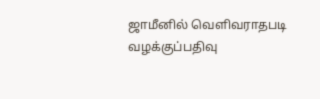ஜாமீனில் வெளிவராதபடி வழக்குப்பதிவு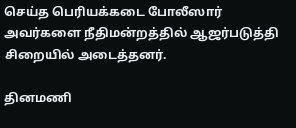செய்த பெரியக்கடை போலீஸார் அவர்களை நீதிமன்றத்தில் ஆஜர்படுத்தி சிறையில் அடைத்தனர்.

தினமணி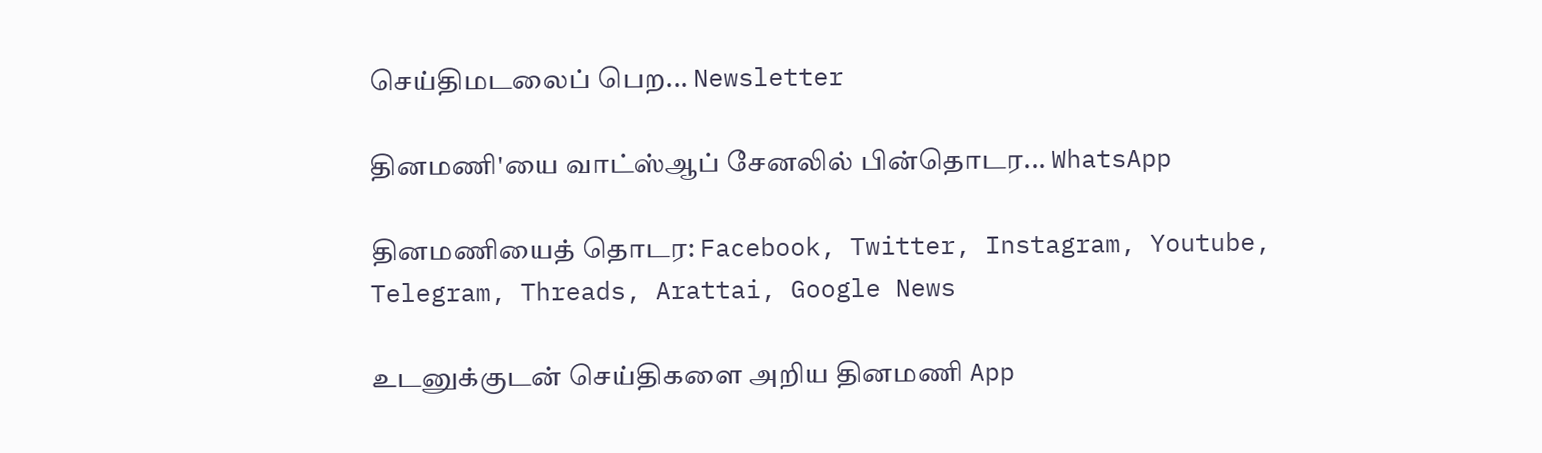செய்திமடலைப் பெற... Newsletter

தினமணி'யை வாட்ஸ்ஆப் சேனலில் பின்தொடர... WhatsApp

தினமணியைத் தொடர: Facebook, Twitter, Instagram, Youtube, Telegram, Threads, Arattai, Google News

உடனுக்குடன் செய்திகளை அறிய தினமணி App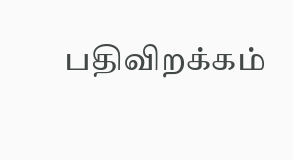பதிவிறக்கம்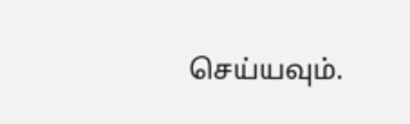செய்யவும்.